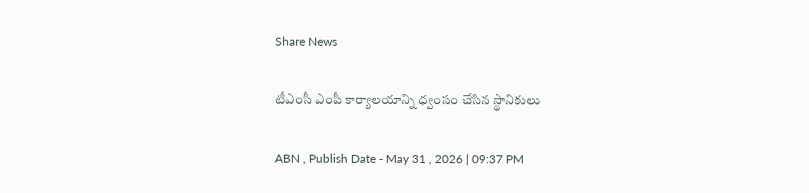Share News

టీఎంసీ ఎంపీ కార్యాలయాన్ని ధ్వంసం చేసిన స్థానికులు

ABN , Publish Date - May 31 , 2026 | 09:37 PM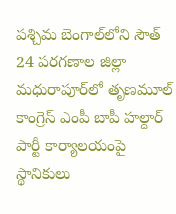పశ్చిమ బెంగాల్‌లోని సౌత్ 24 పరగణాల జిల్లా మధురాపూర్‌లో తృణమూల్ కాంగ్రెస్ ఎంపీ బాపీ హల్దార్ పార్టీ కార్యాలయంపై స్థానికులు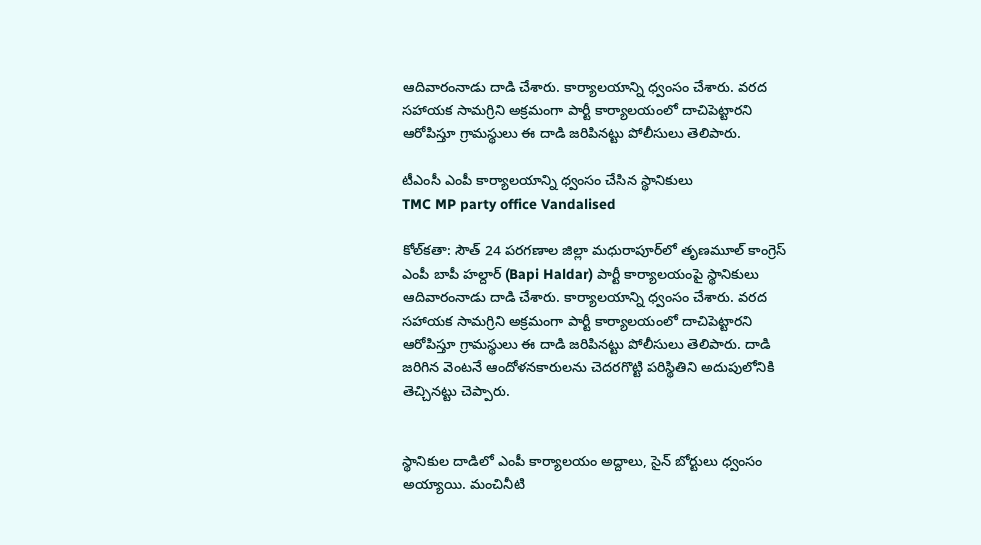ఆదివారంనాడు దాడి చేశారు. కార్యాలయాన్ని ధ్వంసం చేశారు. వరద సహాయక సామగ్రిని అక్రమంగా పార్టీ కార్యాలయంలో దాచిపెట్టారని ఆరోపిస్తూ గ్రామస్థులు ఈ దాడి జరిపినట్టు పోలీసులు తెలిపారు.

టీఎంసీ ఎంపీ కార్యాలయాన్ని ధ్వంసం చేసిన స్థానికులు
TMC MP party office Vandalised

కోల్‌కతా: సౌత్ 24 పరగణాల జిల్లా మధురాపూర్‌లో తృణమూల్ కాంగ్రెస్ ఎంపీ బాపీ హల్దార్ (Bapi Haldar) పార్టీ కార్యాలయంపై స్థానికులు ఆదివారంనాడు దాడి చేశారు. కార్యాలయాన్ని ధ్వంసం చేశారు. వరద సహాయక సామగ్రిని అక్రమంగా పార్టీ కార్యాలయంలో దాచిపెట్టారని ఆరోపిస్తూ గ్రామస్థులు ఈ దాడి జరిపినట్టు పోలీసులు తెలిపారు. దాడి జరిగిన వెంటనే ఆందోళనకారులను చెదరగొట్టి పరిస్థితిని అదుపులోనికి తెచ్చినట్టు చెప్పారు.


స్థానికుల దాడిలో ఎంపీ కార్యాలయం అద్దాలు, సైన్ బోర్టులు ధ్వంసం అయ్యాయి. మంచినీటి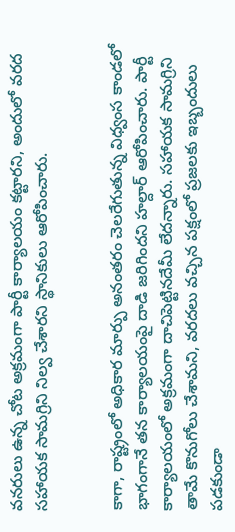వనరులు ఉన్న చోట అక్రమంగా పార్టీ కార్యాలయం కట్టారని, అందులో వరద సహాయక సామగ్రిని నిల్వ చేశారని స్థానికులు ఆరోపించారు.


కాగా, రాష్ట్రంలో అధికార మార్పు అనంతరం చెలరేగుతున్న విధ్వంస కాండలో భాగంగానే తన కార్యాలయంపై దాడి జరిగిందని హల్దార్ ఆరోపించారు. పార్టీ కార్యాలయంలో అక్రమంగా దాచిపెట్టినదేమీ లేదన్నారు. సహాయక సామగ్రిని తామే కొనుగోలు చేశామని, వరదలు వచ్చిన పక్షంలో ప్రజలకు ఇబ్బందులు పడకుండా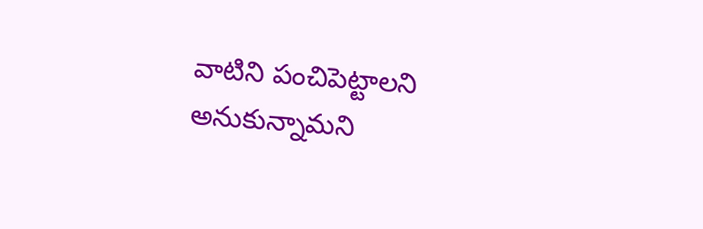వాటిని పంచిపెట్టాలని అనుకున్నామని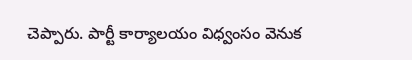చెప్పారు. పార్టీ కార్యాలయం విధ్వంసం వెనుక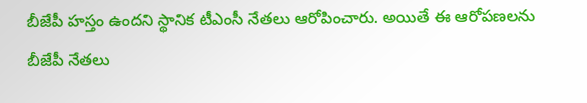బీజేపీ హస్తం ఉందని స్థానిక టీఎంసీ నేతలు ఆరోపించారు. అయితే ఈ ఆరోపణలను బీజేపీ నేతలు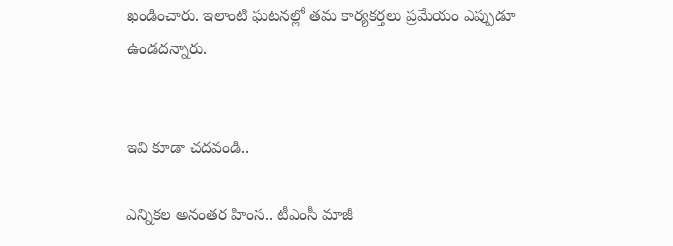ఖండించారు. ఇలాంటి ఘటనల్లో తమ కార్యకర్తలు ప్రమేయం ఎప్పుడూ ఉండదన్నారు.


ఇవి కూడా చదవండి..

ఎన్నికల అనంతర హింస.. టీఎంసీ మాజీ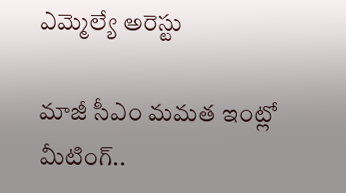ఎమ్మెల్యే అరెస్టు

మాజీ సీఎం మమత ఇంట్లో మీటింగ్..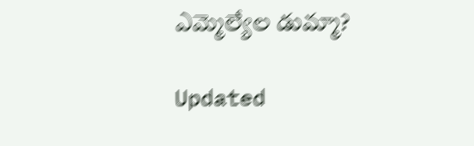ఎమ్మెల్యేల డుమ్మా?

Updated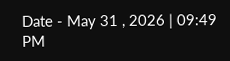Date - May 31 , 2026 | 09:49 PM